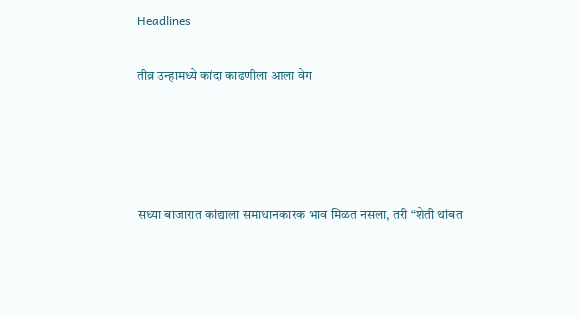Headlines

तीव्र उन्हामध्ये कांदा काढणीला आला वेग




सध्या बाजारात कांद्याला समाधानकारक भाव मिळत नसला, तरी “शेती थांबत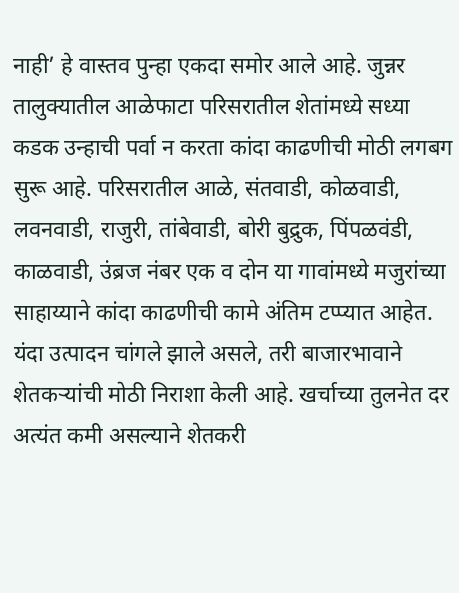नाही’ हे वास्तव पुन्हा एकदा समोर आले आहे. जुन्नर तालुक्यातील आळेफाटा परिसरातील शेतांमध्ये सध्या कडक उन्हाची पर्वा न करता कांदा काढणीची मोठी लगबग सुरू आहे. परिसरातील आळे, संतवाडी, कोळवाडी, लवनवाडी, राजुरी, तांबेवाडी, बोरी बुद्रुक, पिंपळवंडी, काळवाडी, उंब्रज नंबर एक व दोन या गावांमध्ये मजुरांच्या साहाय्याने कांदा काढणीची कामे अंतिम टप्प्यात आहेत. यंदा उत्पादन चांगले झाले असले, तरी बाजारभावाने शेतकऱ्यांची मोठी निराशा केली आहे. खर्चाच्या तुलनेत दर अत्यंत कमी असल्याने शेतकरी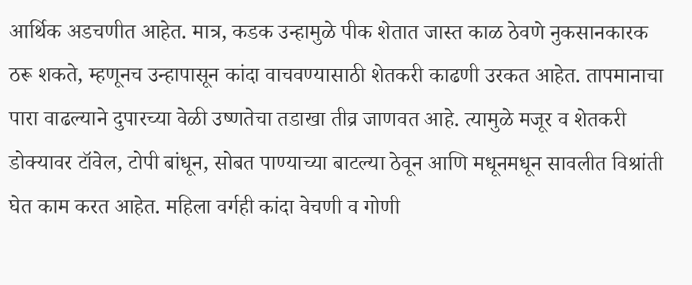आर्थिक अडचणीत आहेत. मात्र, कडक उन्हामुळे पीक शेतात जास्त काळ ठेवणे नुकसानकारक ठरू शकते, म्हणूनच उन्हापासून कांदा वाचवण्यासाठी शेतकरी काढणी उरकत आहेत. तापमानाचा पारा वाढल्याने दुपारच्या वेळी उष्णतेचा तडाखा तीव्र जाणवत आहे. त्यामुळे मजूर व शेतकरी डोक्यावर टॉवेल, टोपी बांधून, सोबत पाण्याच्या बाटल्या ठेवून आणि मधूनमधून सावलीत विश्रांती घेत काम करत आहेत. महिला वर्गही कांदा वेचणी व गोणी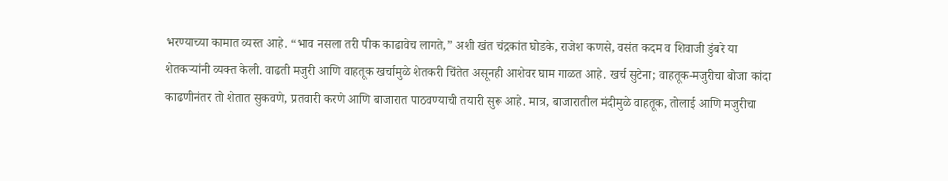भरण्याच्या कामात व्यस्त आहे. “भाव नसला तरी पीक काढावेच लागते,” अशी खंत चंद्रकांत घोडके, राजेश कणसे, वसंत कदम व शिवाजी डुंबरे या शेतकऱ्यांनी व्यक्त केली. वाढती मजुरी आणि वाहतूक खर्चामुळे शेतकरी चिंतेत असूनही आशेवर घाम गाळत आहे. खर्च सुटेना; वाहतूक-मजुरीचा बोजा कांदा काढणीनंतर तो शेतात सुकवणे, प्रतवारी करणे आणि बाजारात पाठवण्याची तयारी सुरू आहे. मात्र, बाजारातील मंदीमुळे वाहतूक, तोलाई आणि मजुरीचा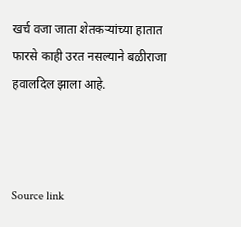खर्च वजा जाता शेतकऱ्यांच्या हातात फारसे काही उरत नसल्याने बळीराजा हवालदिल झाला आहे.



Source link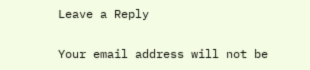Leave a Reply

Your email address will not be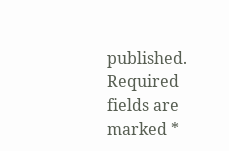published. Required fields are marked *